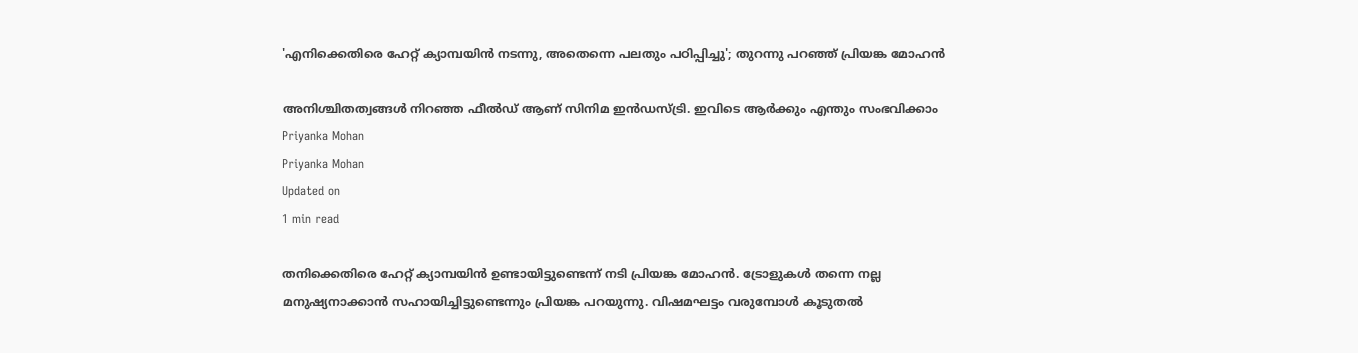'എനിക്കെതിരെ ഹേറ്റ് ക്യാമ്പയിൻ നടന്നു, അതെന്നെ പലതും പഠിപ്പിച്ചു'; തുറന്നു പറഞ്ഞ് പ്രിയങ്ക മോഹന്‍

അനിശ്ചിതത്വങ്ങള്‍ നിറഞ്ഞ ഫീല്‍ഡ് ആണ് സിനിമ ഇന്‍ഡസ്ട്രി. ഇവിടെ ആര്‍ക്കും എന്തും സംഭവിക്കാം
Priyanka Mohan
Priyanka Mohan
Updated on
1 min read

തനിക്കെതിരെ ഹേറ്റ് ക്യാമ്പയിന്‍ ഉണ്ടായിട്ടുണ്ടെന്ന് നടി പ്രിയങ്ക മോഹന്‍. ട്രോളുകള്‍ തന്നെ നല്ല മനുഷ്യനാക്കാന്‍ സഹായിച്ചിട്ടുണ്ടെന്നും പ്രിയങ്ക പറയുന്നു. വിഷമഘട്ടം വരുമ്പോള്‍ കൂടുതല്‍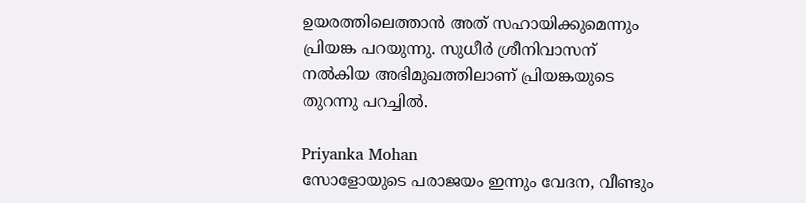ഉയരത്തിലെത്താന്‍ അത് സഹായിക്കുമെന്നും പ്രിയങ്ക പറയുന്നു. സുധീര്‍ ശ്രീനിവാസന് നല്‍കിയ അഭിമുഖത്തിലാണ് പ്രിയങ്കയുടെ തുറന്നു പറച്ചില്‍.

Priyanka Mohan
സോളോയുടെ പരാജയം ഇന്നും വേദന, വീണ്ടും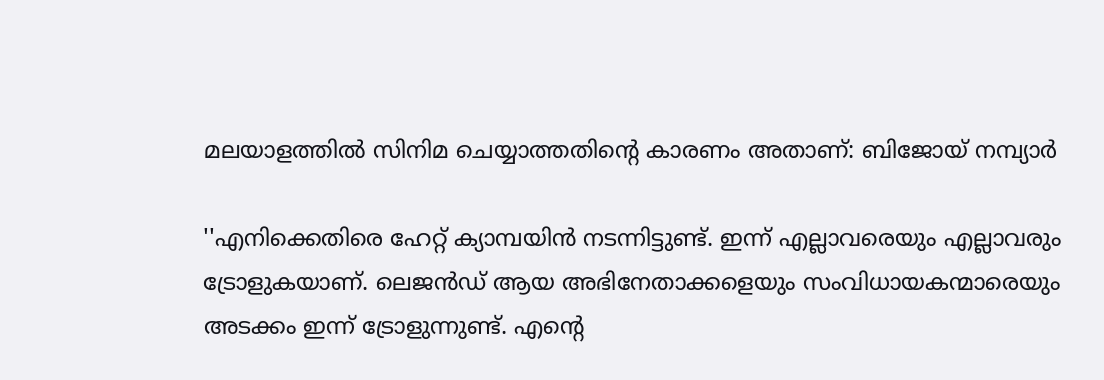മലയാളത്തില്‍ സിനിമ ചെയ്യാത്തതിന്റെ കാരണം അതാണ്: ബിജോയ് നമ്പ്യാര്‍

''എനിക്കെതിരെ ഹേറ്റ് ക്യാമ്പയിന്‍ നടന്നിട്ടുണ്ട്. ഇന്ന് എല്ലാവരെയും എല്ലാവരും ട്രോളുകയാണ്. ലെജന്‍ഡ് ആയ അഭിനേതാക്കളെയും സംവിധായകന്മാരെയും അടക്കം ഇന്ന് ട്രോളുന്നുണ്ട്. എന്റെ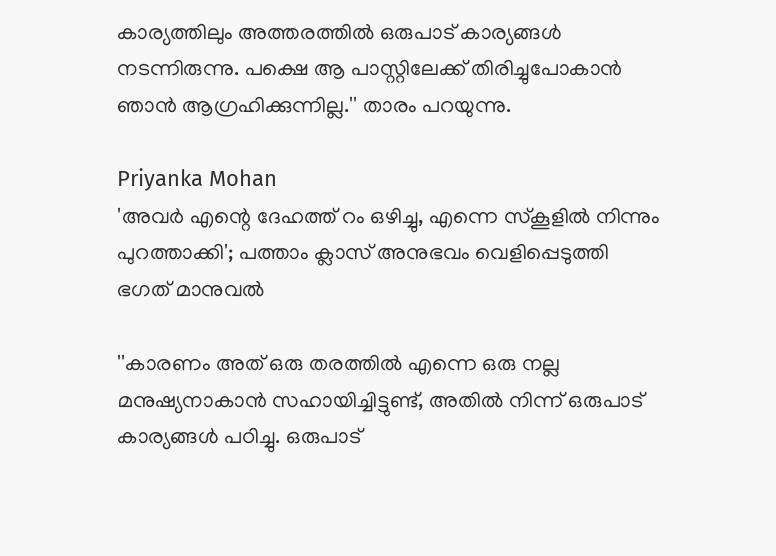കാര്യത്തിലും അത്തരത്തില്‍ ഒരുപാട് കാര്യങ്ങള്‍ നടന്നിരുന്നു. പക്ഷെ ആ പാസ്റ്റിലേക്ക് തിരിച്ചുപോകാന്‍ ഞാന്‍ ആഗ്രഹിക്കുന്നില്ല.'' താരം പറയുന്നു.

Priyanka Mohan
'അവര്‍ എന്റെ ദേഹത്ത് റം ഒഴിച്ചു, എന്നെ സ്‌കൂളില്‍ നിന്നും പുറത്താക്കി'; പത്താം ക്ലാസ് അനുഭവം വെളിപ്പെടുത്തി ഭഗത് മാനുവല്‍

''കാരണം അത് ഒരു തരത്തില്‍ എന്നെ ഒരു നല്ല മനുഷ്യനാകാന്‍ സഹായിച്ചിട്ടുണ്ട്, അതില്‍ നിന്ന് ഒരുപാട് കാര്യങ്ങള്‍ പഠിച്ചു. ഒരുപാട്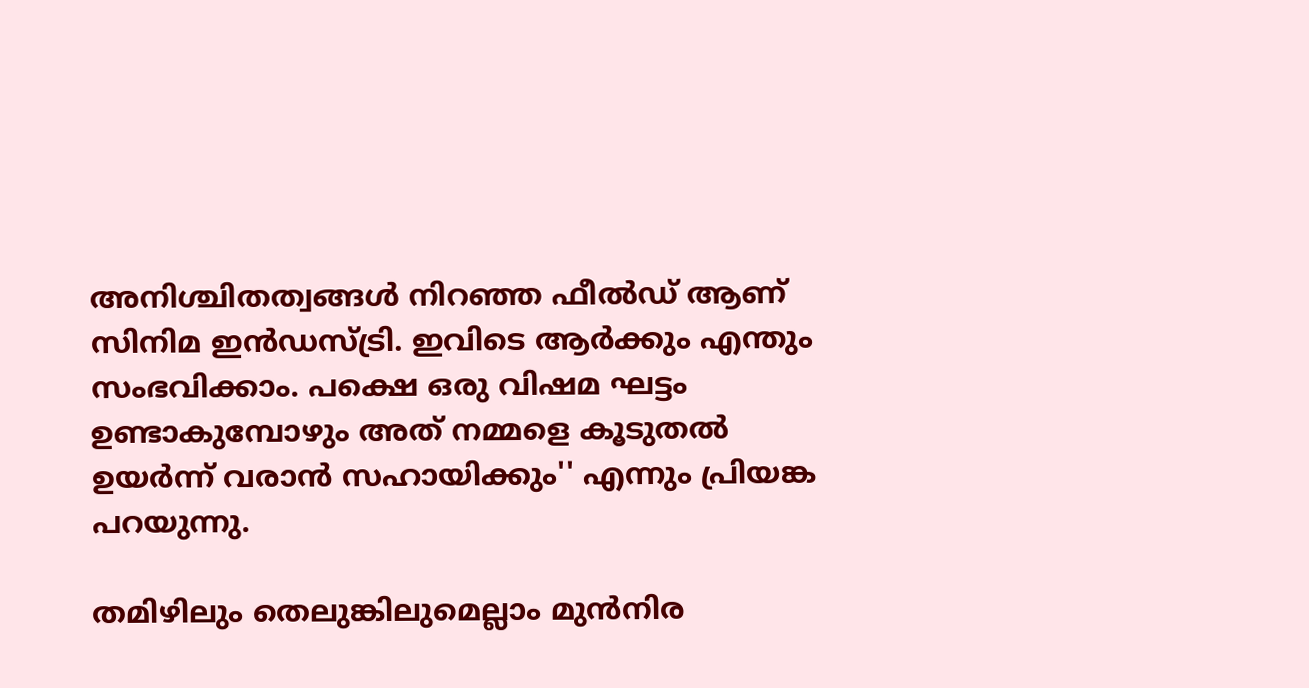അനിശ്ചിതത്വങ്ങള്‍ നിറഞ്ഞ ഫീല്‍ഡ് ആണ് സിനിമ ഇന്‍ഡസ്ട്രി. ഇവിടെ ആര്‍ക്കും എന്തും സംഭവിക്കാം. പക്ഷെ ഒരു വിഷമ ഘട്ടം ഉണ്ടാകുമ്പോഴും അത് നമ്മളെ കൂടുതല്‍ ഉയര്‍ന്ന് വരാന്‍ സഹായിക്കും'' എന്നും പ്രിയങ്ക പറയുന്നു.

തമിഴിലും തെലുങ്കിലുമെല്ലാം മുന്‍നിര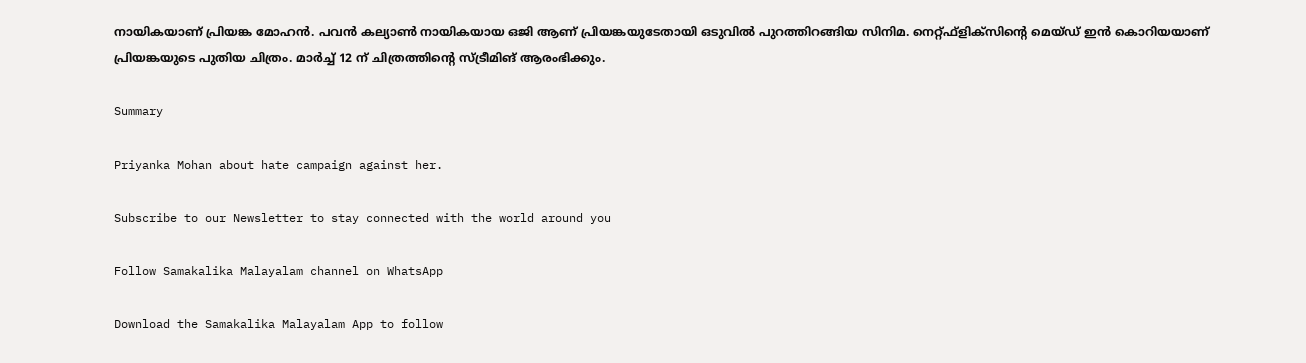നായികയാണ് പ്രിയങ്ക മോഹന്‍. പവന്‍ കല്യാണ്‍ നായികയായ ഒജി ആണ് പ്രിയങ്കയുടേതായി ഒടുവില്‍ പുറത്തിറങ്ങിയ സിനിമ. നെറ്റ്ഫ്‌ളിക്‌സിന്റെ മെയ്ഡ് ഇന്‍ കൊറിയയാണ് പ്രിയങ്കയുടെ പുതിയ ചിത്രം. മാര്‍ച്ച് 12 ന് ചിത്രത്തിന്റെ സ്ട്രീമിങ് ആരംഭിക്കും.

Summary

Priyanka Mohan about hate campaign against her.

Subscribe to our Newsletter to stay connected with the world around you

Follow Samakalika Malayalam channel on WhatsApp

Download the Samakalika Malayalam App to follow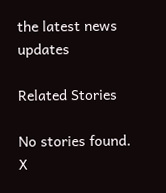the latest news updates

Related Stories

No stories found.
X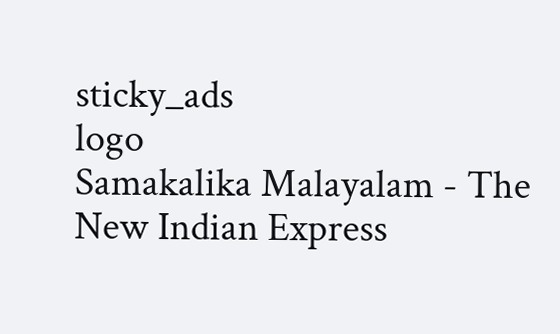sticky_ads
logo
Samakalika Malayalam - The New Indian Express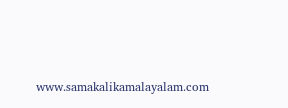www.samakalikamalayalam.com